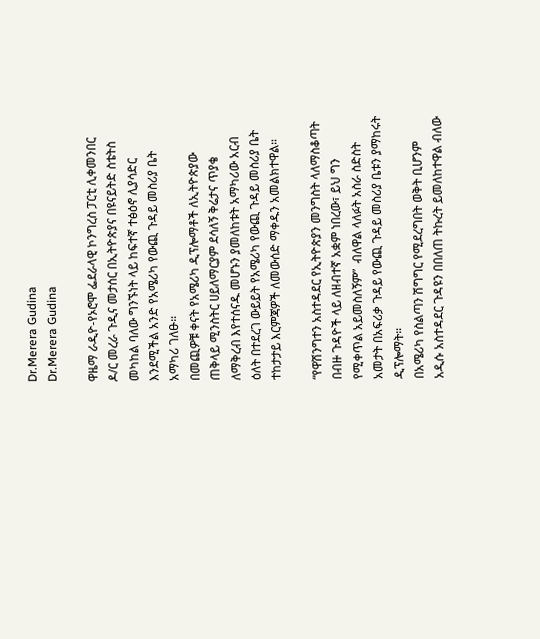Dr.Merera Gudina
Dr.Merera Gudina

ዋዜማ ራዲዮ-የኦሮሞ ፌደራላዊ ኮንግረስ ፓርቲ ሊቀመንበር     ዶ/ር መረራ ጉዲና መታሰር በኢትዮጵያና በዩናይትድ ስቴትስ መካከል ባለው ግንኙነት ላይ ከፍተኛ ተፅዕኖ ሊያሳድር እንደሚችል አንድ የአሜሪካ የውጪ ጉዳይ መስሪያ ቤት አማካሪ ገለፁ።
በመጪዎቹ ቀናት የአሜሪካ ዲፕሎማቶች ለኢትዮጵያው ጠቅላይ ሚንስትር ሀይለማርያም ደሳለኝ ቅሬታና ጥያቄ ለማቅረብ እየተሰናዱ መሆኑን ያመለከቱት አማካሪው አርብ ዕለት በተደረገ ውይይት የአሜሪካ የውጪ ጉዳይ መስሪያ ቤት ተከታታይ እርምጃዎች ለመውሰድ ማቀዱን አመልክተዋል።

“የዋሽንግተን አስተዳደር የኢትዮጵያን መንግስት ላለማስቆጣት በብዙ ጉዳዮች ላይ ለዘብተኛ አቋም ነበረው፣ ይህ ግን የሚቀጥል አይመስለኝም”  ብለዋል ላለፉት አስራ ስድስት አመታት በአፍሪቃ ጉዳይ የውጪ ጉዳይ መስሪያ ቤቱን ያማከሩት ዲፕሎማት።
በአሜሪካ የስልጣን ሽግግር የሚደረግበት ወቅት ቢሆንም አዲሱ አስተዳደር ጉዳዩን በበለጠ ትኩረት ይመለከተዋል ብለው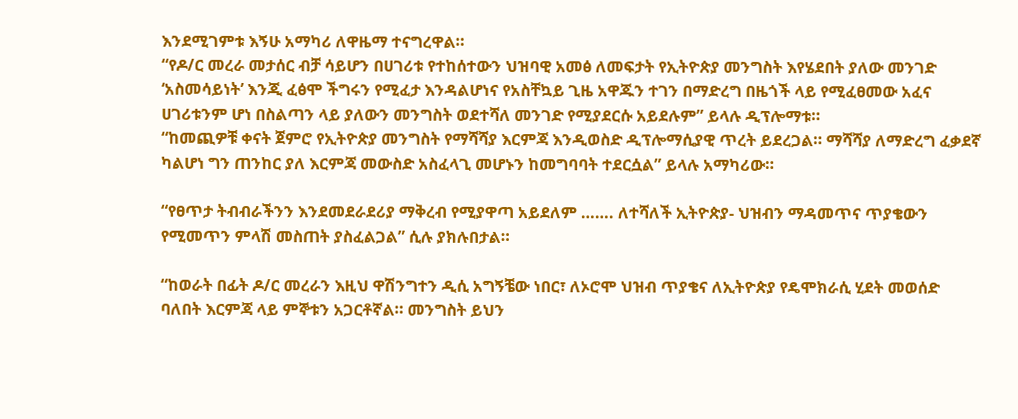እንደሚገምቱ እኝሁ አማካሪ ለዋዜማ ተናግረዋል።
“የዶ/ር መረራ መታሰር ብቻ ሳይሆን በሀገሪቱ የተከሰተውን ህዝባዊ አመፅ ለመፍታት የኢትዮጵያ መንግስት እየሄደበት ያለው መንገድ ‘አስመሳይነት’ እንጂ ፈፅሞ ችግሩን የሚፈታ እንዳልሆነና የአስቸኳይ ጊዜ አዋጁን ተገን በማድረግ በዜጎች ላይ የሚፈፀመው አፈና ሀገሪቱንም ሆነ በስልጣን ላይ ያለውን መንግስት ወደተሻለ መንገድ የሚያደርሱ አይደሉም” ይላሉ ዲፕሎማቱ።
“ከመጪዎቹ ቀናት ጀምሮ የኢትዮጵያ መንግስት የማሻሻያ እርምጃ እንዲወስድ ዲፕሎማሲያዊ ጥረት ይደረጋል። ማሻሻያ ለማድረግ ፈቃደኛ ካልሆነ ግን ጠንከር ያለ እርምጃ መውስድ አስፈላጊ መሆኑን ከመግባባት ተደርሷል” ይላሉ አማካሪው።

“የፀጥታ ትብብራችንን እንደመደራደሪያ ማቅረብ የሚያዋጣ አይደለም ……. ለተሻለች ኢትዮጵያ- ህዝብን ማዳመጥና ጥያቄውን የሚመጥን ምላሽ መስጠት ያስፈልጋል” ሲሉ ያክሉበታል።

“ከወራት በፊት ዶ/ር መረራን እዚህ ዋሽንግተን ዲሲ አግኝቼው ነበር፣ ለኦሮሞ ህዝብ ጥያቄና ለኢትዮጵያ የዴሞክራሲ ሂደት መወሰድ ባለበት እርምጃ ላይ ምኞቱን አጋርቶኛል። መንግስት ይህን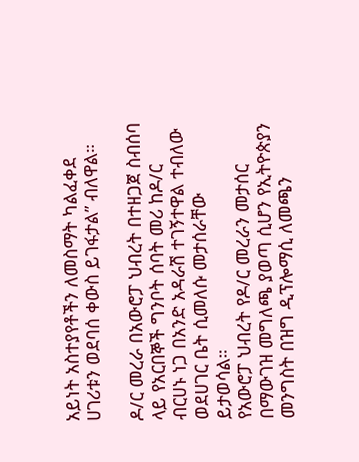አይነት አስተያየቶችን ለመስማት ካልፈቀደ ሀገሪቱን ወደባሰ ቀውስ ይገፋታል” ብለዋል።

ዶ/ር መረራ በአውሮፓ ህብረት በተዘጋጀ ስብሰባ ላይ የአርበኞች ግንቦት ሰባት መሪ ከዶ/ር ብርሀኑ ነጋ በአንድ አዳራሽ ተገኝተዋል ተብለው ወደሀገር ቤት ሲመለሱ መታሰራቸው ይታወሳል።
የአውሮፓ ህብረት የዶ/ር መረራን መታሰር በማውገዝ መግለጫ ያወጣ ሲሆን የኢትዮጵያን መንግስት በዝግ ዲፕሎማሲ ለመጫን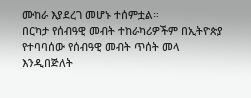ሙከራ እያደረገ መሆኑ ተሰምቷል።
በርካታ የሰብዓዊ መብት ተከራካሪዎችም በኢትዮጵያ የተባባሰው የሰብዓዊ መብት ጥሰት መላ እንዲበጅለት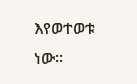እየወተወቱ ነው።